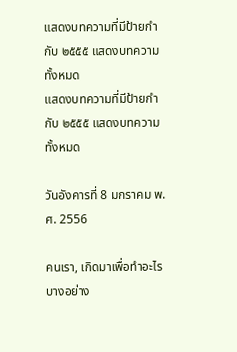แสดงบทความที่มีป้ายกำกับ ๒๕๕๕ แสดงบทความทั้งหมด
แสดงบทความที่มีป้ายกำกับ ๒๕๕๕ แสดงบทความทั้งหมด

วันอังคารที่ 8 มกราคม พ.ศ. 2556

คนเรา, เกิดมาเพื่อทำอะไรบางอย่าง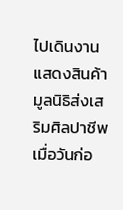ไปเดินงานแสดงสินค้ามูลนิธิส่งเสริมศิลปาชีพเมื่อวันก่อ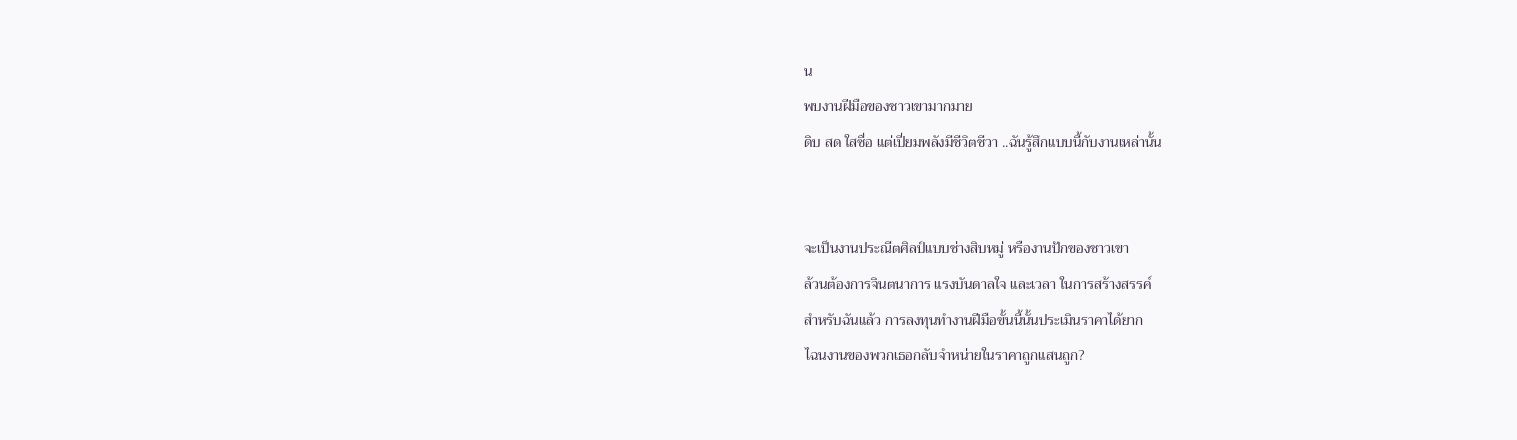น
พบงานฝีมือของชาวเขามากมาย
ดิบ สด ใสซื่อ แต่เปี่ยมพลังมีชีวิตชีวา ..ฉันรู้สึกแบบนี้กับงานเหล่านั้น


จะเป็นงานประณีตศิลป์แบบช่างสิบหมู่ หรืองานปักของชาวเขา
ล้วนต้องการจินตนาการ แรงบันดาลใจ และเวลา ในการสร้างสรรค์
สำหรับฉันแล้ว การลงทุนทำงานฝีมือขั้นนี้นั้นประเมินราคาได้ยาก
ไฉนงานของพวกเธอกลับจำหน่ายในราคาถูกแสนถูก?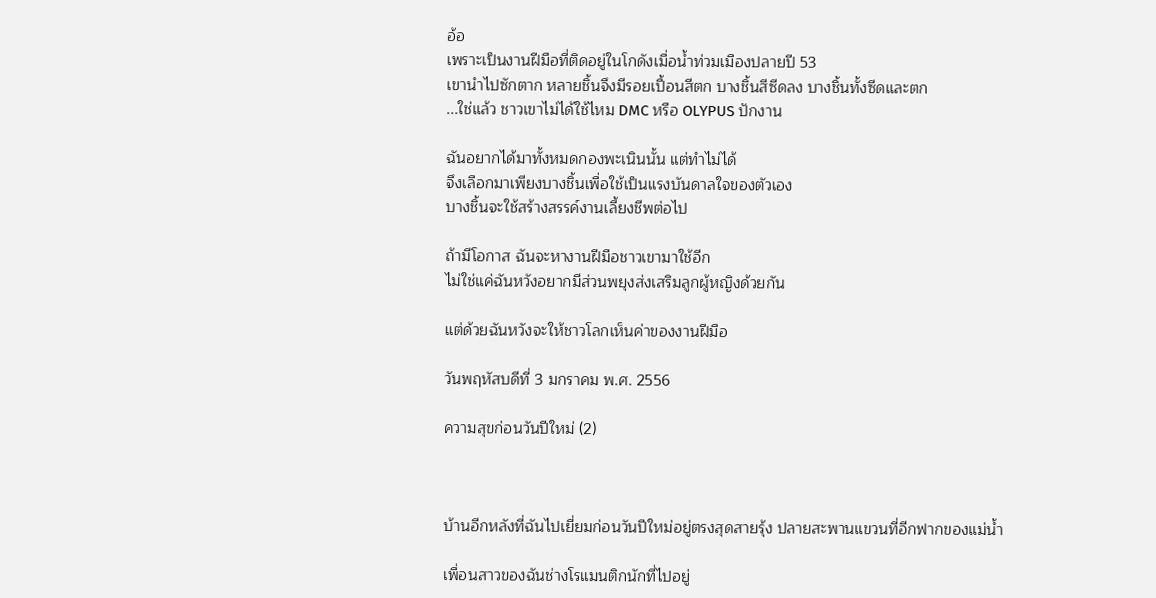อ้อ
เพราะเป็นงานฝีมือที่ติดอยู่ในโกดังเมื่อน้ำท่วมเมืองปลายปี 53
เขานำไปซักตาก หลายชิ้นจึงมีรอยเปื้อนสีตก บางชิ้นสีซีดลง บางชิ้นทั้งซีดและตก
...ใช่แล้ว ชาวเขาไม่ได้ใช้ไหม DMC หรือ OLYPUS ปักงาน

ฉันอยากได้มาทั้งหมดกองพะเนินนั้น แต่ทำไม่ได้
จึงเลือกมาเพียงบางชิ้นเพื่อใช้เป็นแรงบันดาลใจของตัวเอง
บางชิ้นจะใช้สร้างสรรค์งานเลี้ยงชีพต่อไป

ถ้ามีโอกาส ฉันจะหางานฝีมือชาวเขามาใช้อีก
ไม่ใช่แค่ฉันหวังอยากมีส่วนพยุงส่งเสริมลูกผู้หญิงด้วยกัน

แต่ด้วยฉันหวังจะให้ชาวโลกเห็นค่าของงานฝีมือ

วันพฤหัสบดีที่ 3 มกราคม พ.ศ. 2556

ความสุขก่อนวันปีใหม่ (2)



บ้านอีกหลังที่ฉันไปเยี่ยมก่อนวันปีใหม่อยู่ตรงสุดสายรุ้ง ปลายสะพานแขวนที่อีกฟากของแม่น้ำ

เพื่อนสาวของฉันช่างโรแมนติกนักที่ไปอยู่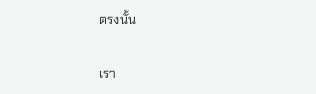ตรงนั้น

เรา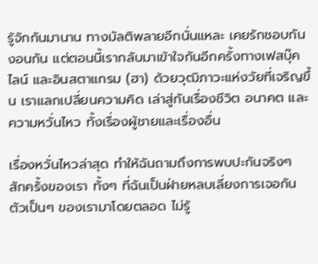รู้จักกันมานาน ทางมัลติพลายอีกนั่นแหละ เคยรักชอบกัน งอนกัน แต่ตอนนี้เรากลับมาเข้าใจกันอีกครั้งทางเฟสบุ๊ค ไลน์ และอินสตาแกรม (ฮา) ด้วยวุฒิภาวะแห่งวัยที่เจริญขึ้น เราแลกเปลี่ยนความคิด เล่าสู่กันเรื่องชีวิต อนาคต และความหวั่นไหว ทั้งเรื่องผู้ชายและเรื่องอื่น

เรื่องหวั่นไหวล่าสุด ทำให้ฉันถามถึงการพบปะกันจริงๆ สักครั้งของเรา ทั้งๆ ที่ฉันเป็นฝ่ายหลบเลี่ยงการเจอกันตัวเป็นๆ ของเรามาโดยตลอด ไม่รู้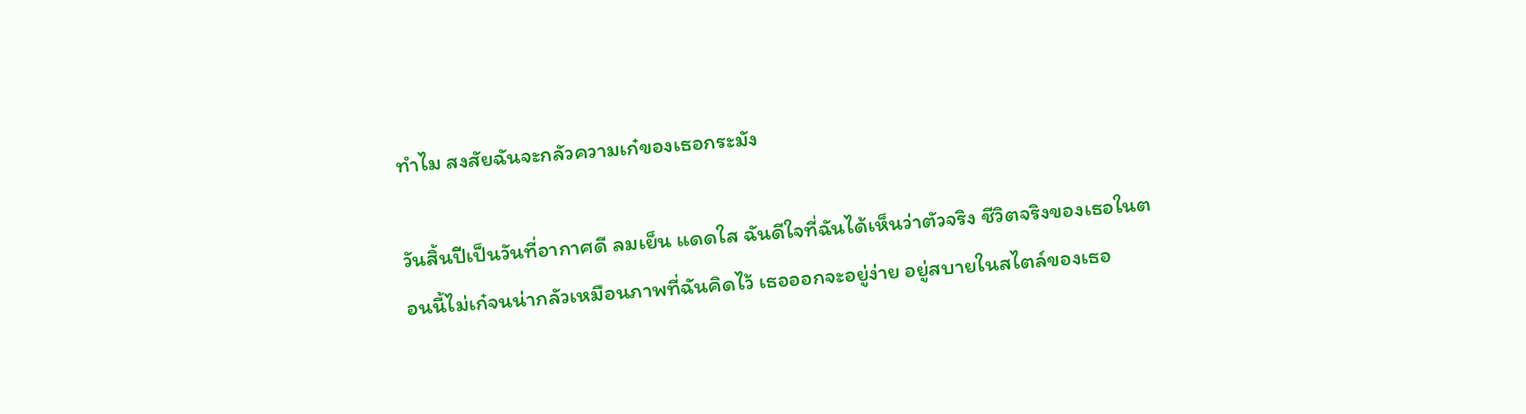ทำไม สงสัยฉันจะกลัวความเก๋ของเธอกระมัง

วันสิ้นปีเป็นวันที่อากาศดี ลมเย็น แดดใส ฉันดีใจที่ฉันได้เห็นว่าตัวจริง ชีวิตจริงของเธอในตอนนี้ไม่เก๋จนน่ากลัวเหมือนภาพที่ฉันคิดไว้ เธอออกจะอยู่ง่าย อยู่สบายในสไตล์ของเธอ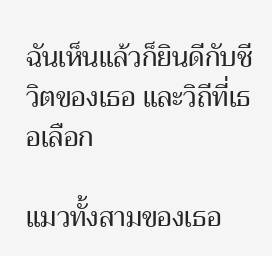ฉันเห็นแล้วก็ยินดีกับชีวิตของเธอ และวิถีที่เธอเลือก

แมวทั้งสามของเธอ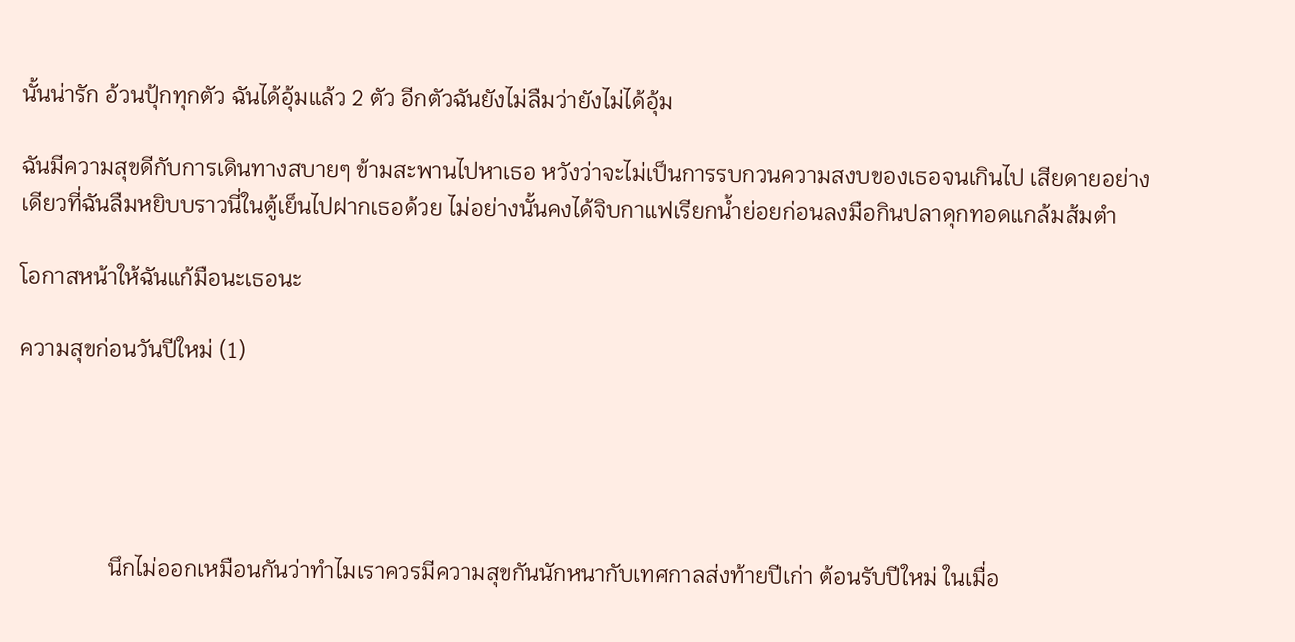นั้นน่ารัก อ้วนปุ้กทุกตัว ฉันได้อุ้มแล้ว 2 ตัว อีกตัวฉันยังไม่ลืมว่ายังไม่ได้อุ้ม

ฉันมีความสุขดีกับการเดินทางสบายๆ ข้ามสะพานไปหาเธอ หวังว่าจะไม่เป็นการรบกวนความสงบของเธอจนเกินไป เสียดายอย่างเดียวที่ฉันลืมหยิบบราวนี่ในตู้เย็นไปฝากเธอด้วย ไม่อย่างนั้นคงได้จิบกาแฟเรียกน้ำย่อยก่อนลงมือกินปลาดุกทอดแกล้มส้มตำ

โอกาสหน้าให้ฉันแก้มือนะเธอนะ

ความสุขก่อนวันปีใหม่ (1)





                นึกไม่ออกเหมือนกันว่าทำไมเราควรมีความสุขกันนักหนากับเทศกาลส่งท้ายปีเก่า ต้อนรับปีใหม่ ในเมื่อ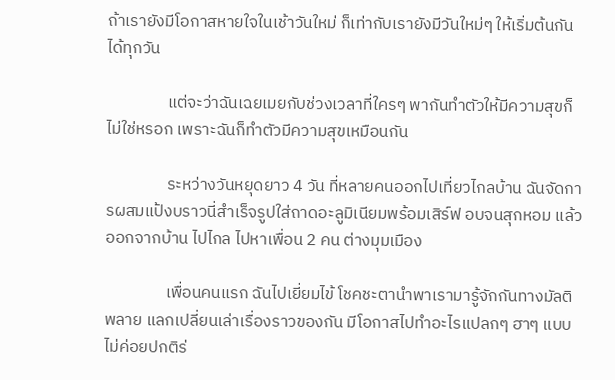ถ้าเรายังมีโอกาสหายใจในเช้าวันใหม่ ก็เท่ากับเรายังมีวันใหม่ๆ ให้เริ่มต้นกันได้ทุกวัน

                แต่จะว่าฉันเฉยเมยกับช่วงเวลาที่ใครๆ พากันทำตัวให้มีความสุขก็ไม่ใช่หรอก เพราะฉันก็ทำตัวมีความสุขเหมือนกัน

                ระหว่างวันหยุดยาว 4 วัน ที่หลายคนออกไปเที่ยวไกลบ้าน ฉันจัดการผสมแป้งบราวนี่สำเร็จรูปใส่ถาดอะลูมิเนียมพร้อมเสิร์ฟ อบจนสุกหอม แล้วออกจากบ้าน ไปไกล ไปหาเพื่อน 2 คน ต่างมุมเมือง

                เพื่อนคนแรก ฉันไปเยี่ยมไข้ โชคชะตานำพาเรามารู้จักกันทางมัลติพลาย แลกเปลี่ยนเล่าเรื่องราวของกัน มีโอกาสไปทำอะไรแปลกๆ ฮาๆ แบบไม่ค่อยปกติร่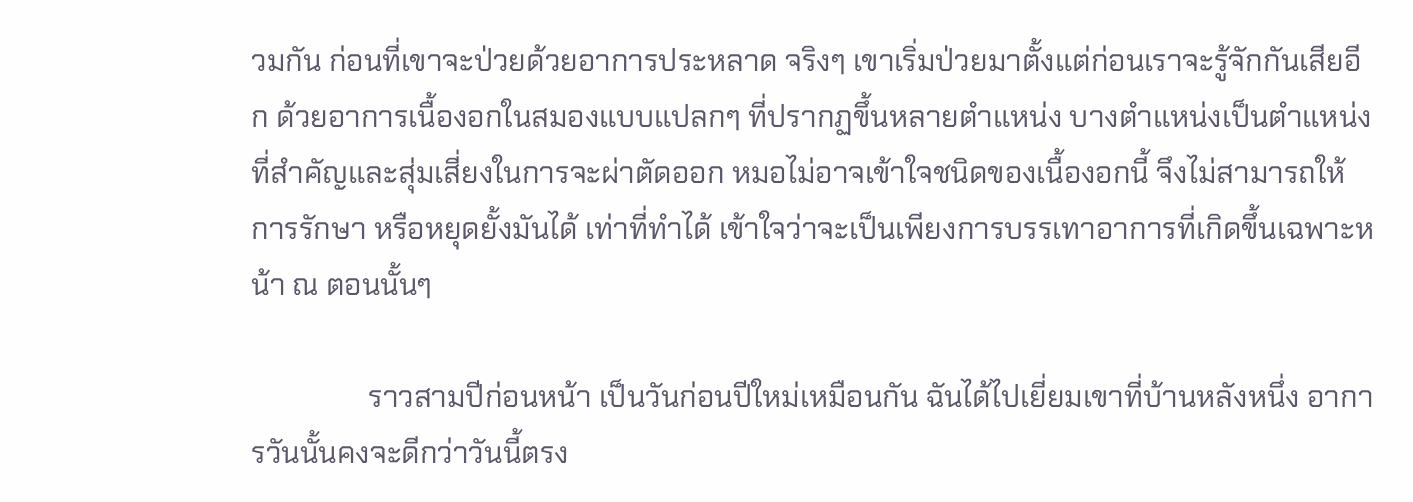วมกัน ก่อนที่เขาจะป่วยด้วยอาการประหลาด จริงๆ เขาเริ่มป่วยมาตั้งแต่ก่อนเราจะรู้จักกันเสียอีก ด้วยอาการเนื้องอกในสมองแบบแปลกๆ ที่ปรากฏขึ้นหลายตำแหน่ง บางตำแหน่งเป็นตำแหน่งที่สำคัญและสุ่มเสี่ยงในการจะผ่าตัดออก หมอไม่อาจเข้าใจชนิดของเนื้องอกนี้ จึงไม่สามารถให้การรักษา หรือหยุดยั้งมันได้ เท่าที่ทำได้ เข้าใจว่าจะเป็นเพียงการบรรเทาอาการที่เกิดขึ้นเฉพาะหน้า ณ ตอนนั้นๆ

                ราวสามปีก่อนหน้า เป็นวันก่อนปีใหม่เหมือนกัน ฉันได้ไปเยี่ยมเขาที่บ้านหลังหนึ่ง อาการวันนั้นคงจะดีกว่าวันนี้ตรง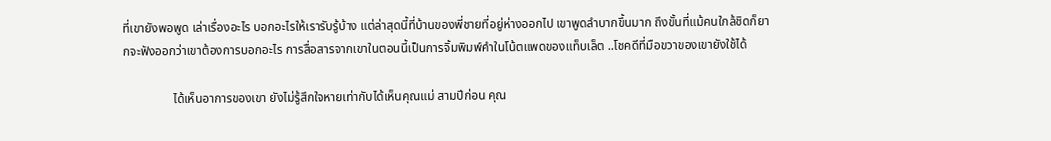ที่เขายังพอพูด เล่าเรื่องอะไร บอกอะไรให้เรารับรู้บ้าง แต่ล่าสุดนี้ที่บ้านของพี่ชายที่อยู่ห่างออกไป เขาพูดลำบากขึ้นมาก ถึงขั้นที่แม้คนใกล้ชิดก็ยากจะฟังออกว่าเขาต้องการบอกอะไร การสื่อสารจากเขาในตอนนี้เป็นการจิ้มพิมพ์คำในโน้ตแพดของแท็บเล็ต ..โชคดีที่มือขวาของเขายังใช้ได้

                ได้เห็นอาการของเขา ยังไม่รู้สึกใจหายเท่ากับได้เห็นคุณแม่ สามปีก่อน คุณ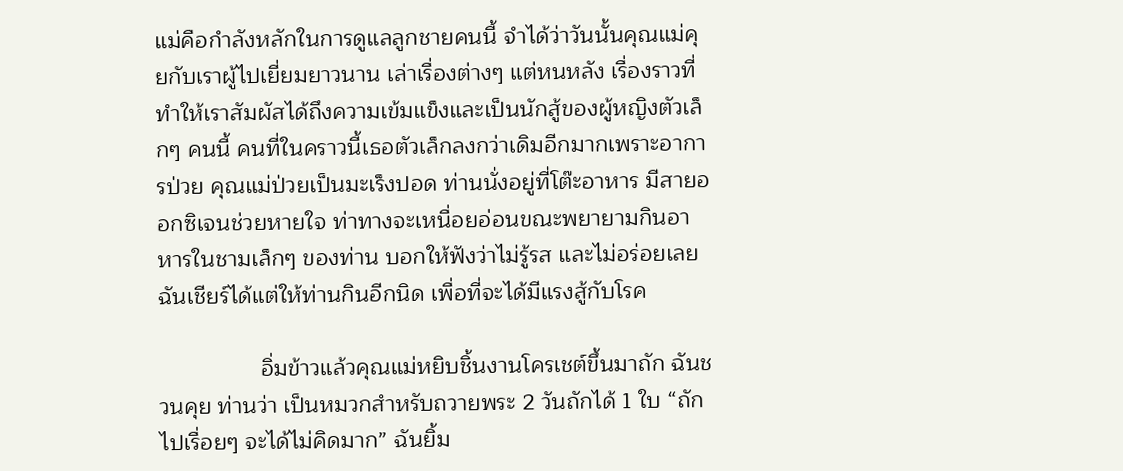แม่คือกำลังหลักในการดูแลลูกชายคนนี้ จำได้ว่าวันนั้นคุณแม่คุยกับเราผู้ไปเยี่ยมยาวนาน เล่าเรื่องต่างๆ แต่หนหลัง เรื่องราวที่ทำให้เราสัมผัสได้ถึงความเข้มแข็งและเป็นนักสู้ของผู้หญิงตัวเล็กๆ คนนี้ คนที่ในคราวนี้เธอตัวเล็กลงกว่าเดิมอีกมากเพราะอาการป่วย คุณแม่ป่วยเป็นมะเร็งปอด ท่านนั่งอยู่ที่โต๊ะอาหาร มีสายออกซิเจนช่วยหายใจ ท่าทางจะเหนื่อยอ่อนขณะพยายามกินอาหารในชามเล็กๆ ของท่าน บอกให้ฟังว่าไม่รู้รส และไม่อร่อยเลย ฉันเชียร์ได้แต่ให้ท่านกินอีกนิด เพื่อที่จะได้มีแรงสู้กับโรค

                อิ่มข้าวแล้วคุณแม่หยิบชิ้นงานโครเชต์ขึ้นมาถัก ฉันชวนคุย ท่านว่า เป็นหมวกสำหรับถวายพระ 2 วันถักได้ 1 ใบ “ถักไปเรื่อยๆ จะได้ไม่คิดมาก” ฉันยิ้ม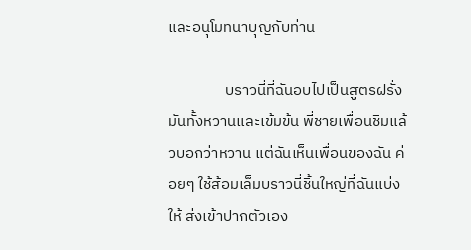และอนุโมทนาบุญกับท่าน

                บราวนี่ที่ฉันอบไปเป็นสูตรฝรั่ง มันทั้งหวานและเข้มข้น พี่ชายเพื่อนชิมแล้วบอกว่าหวาน แต่ฉันเห็นเพื่อนของฉัน ค่อยๆ ใช้ส้อมเล็มบราวนี่ชิ้นใหญ่ที่ฉันแบ่งให้ ส่งเข้าปากตัวเอง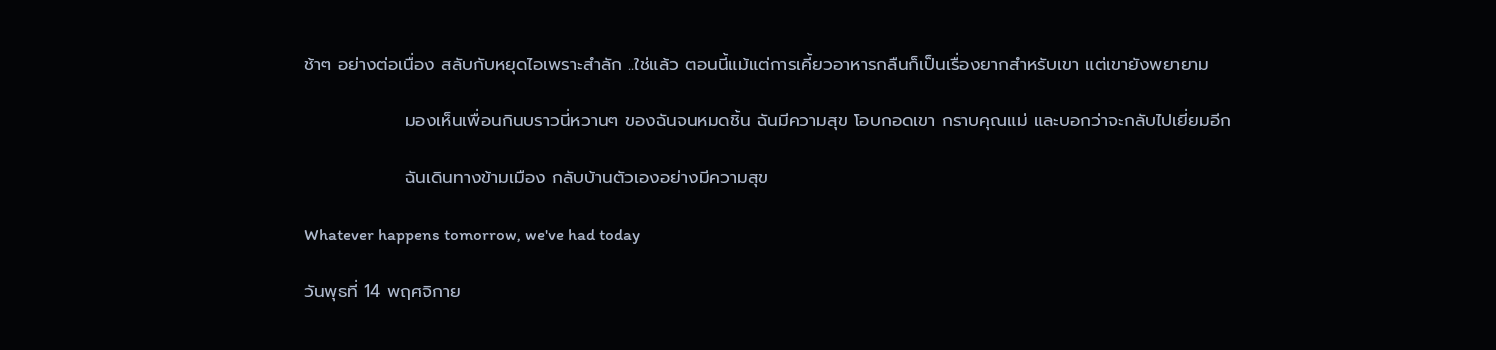ช้าๆ อย่างต่อเนื่อง สลับกับหยุดไอเพราะสำลัก ..ใช่แล้ว ตอนนี้แม้แต่การเคี้ยวอาหารกลืนก็เป็นเรื่องยากสำหรับเขา แต่เขายังพยายาม

                มองเห็นเพื่อนกินบราวนี่หวานๆ ของฉันจนหมดชิ้น ฉันมีความสุข โอบกอดเขา กราบคุณแม่ และบอกว่าจะกลับไปเยี่ยมอีก

                ฉันเดินทางข้ามเมือง กลับบ้านตัวเองอย่างมีความสุข

Whatever happens tomorrow, we've had today

วันพุธที่ 14 พฤศจิกาย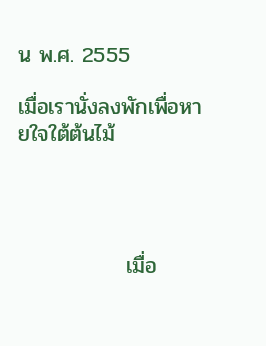น พ.ศ. 2555

เมื่อเรานั่งลงพักเพื่อหายใจใต้ต้นไม้




              เมื่อ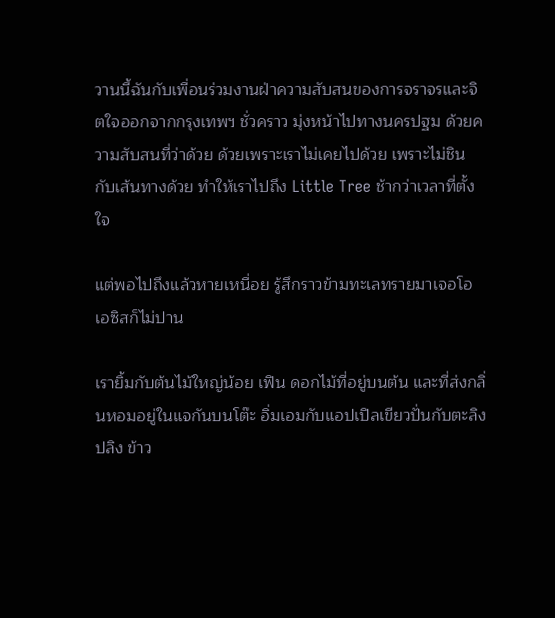วานนี้ฉันกับเพื่อนร่วมงานฝ่าความสับสนของการจราจรและจิตใจออกจากกรุงเทพฯ ชั่วคราว มุ่งหน้าไปทางนครปฐม ด้วยความสับสนที่ว่าด้วย ด้วยเพราะเราไม่เคยไปด้วย เพราะไม่ชินกับเส้นทางด้วย ทำให้เราไปถึง Little Tree ช้ากว่าเวลาที่ตั้งใจ

แต่พอไปถึงแล้วหายเหนื่อย รู้สึกราวข้ามทะเลทรายมาเจอโอเอซิสก็ไม่ปาน

เรายิ้มกับต้นไม้ใหญ่น้อย เฟิน ดอกไม้ที่อยู่บนต้น และที่ส่งกลิ่นหอมอยู่ในแจกันบนโต๊ะ อิ่มเอมกับแอปเปิลเขียวปั่นกับตะลิงปลิง ข้าว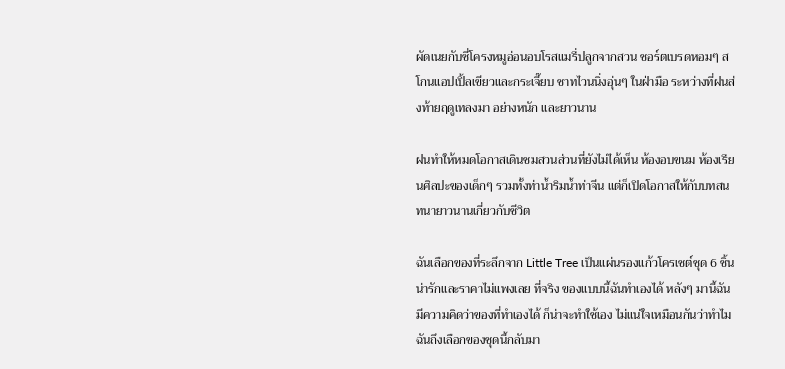ผัดเนยกับซี่โครงหมูอ่อนอบโรสแมรี่ปลูกจากสวน ชอร์ตเบรดหอมๆ สโกนแอปเปิ้ลเขียวและกระเจี๊ยบ ชาทไวนนิ่งอุ่นๆ ในฝ่ามือ ระหว่างที่ฝนส่งท้ายฤดูเทลงมา อย่างหนัก และยาวนาน

ฝนทำให้หมดโอกาสเดินชมสวนส่วนที่ยังไม่ได้เห็น ห้องอบขนม ห้องเรียนศิลปะของเด็กๆ รวมทั้งท่าน้ำริมน้ำท่าจีน แต่ก็เปิดโอกาสให้กับบทสนทนายาวนานเกี่ยวกับชีวิต

ฉันเลือกของที่ระลึกจาก Little Tree เป็นแผ่นรองแก้วโครเชต์ชุด 6 ชิ้น น่ารักและราคาไม่แพงเลย ที่จริง ของแบบนี้ฉันทำเองได้ หลังๆ มานี้ฉันมีความคิดว่าของที่ทำเองได้ ก็น่าจะทำใช้เอง ไม่แน่ใจเหมือนกันว่าทำไมฉันถึงเลือกของชุดนี้กลับมา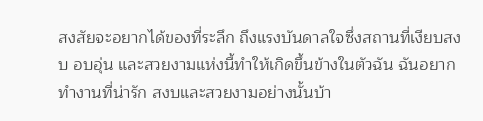สงสัยจะอยากได้ของที่ระลึก ถึงแรงบันดาลใจซึ่งสถานที่เงียบสงบ อบอุ่น และสวยงามแห่งนี้ทำให้เกิดขึ้นข้างในตัวฉัน ฉันอยากทำงานที่น่ารัก สงบและสวยงามอย่างนั้นบ้า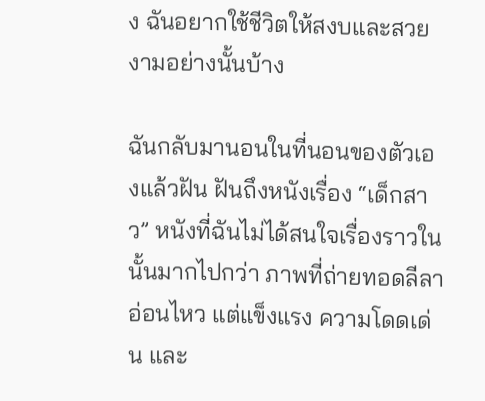ง ฉันอยากใช้ชีวิตให้สงบและสวยงามอย่างนั้นบ้าง

ฉันกลับมานอนในที่นอนของตัวเองแล้วฝัน ฝันถึงหนังเรื่อง “เด็กสาว” หนังที่ฉันไม่ได้สนใจเรื่องราวในนั้นมากไปกว่า ภาพที่ถ่ายทอดลีลาอ่อนไหว แต่แข็งแรง ความโดดเด่น และ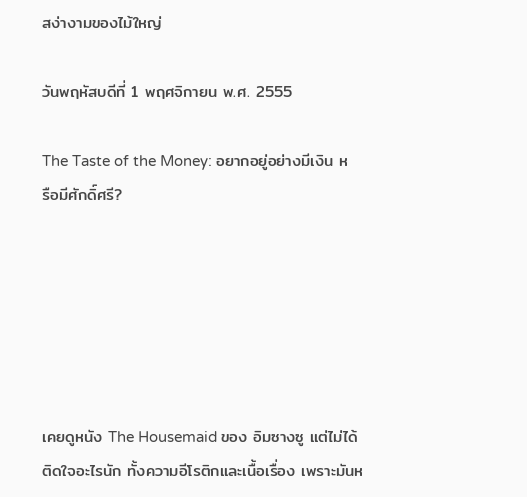สง่างามของไม้ใหญ่

วันพฤหัสบดีที่ 1 พฤศจิกายน พ.ศ. 2555

The Taste of the Money: อยากอยู่อย่างมีเงิน หรือมีศักดิ์ศรี?






เคยดูหนัง The Housemaid ของ อิมซางซู แต่ไม่ได้ติดใจอะไรนัก ทั้งความอีโรติกและเนื้อเรื่อง เพราะมันห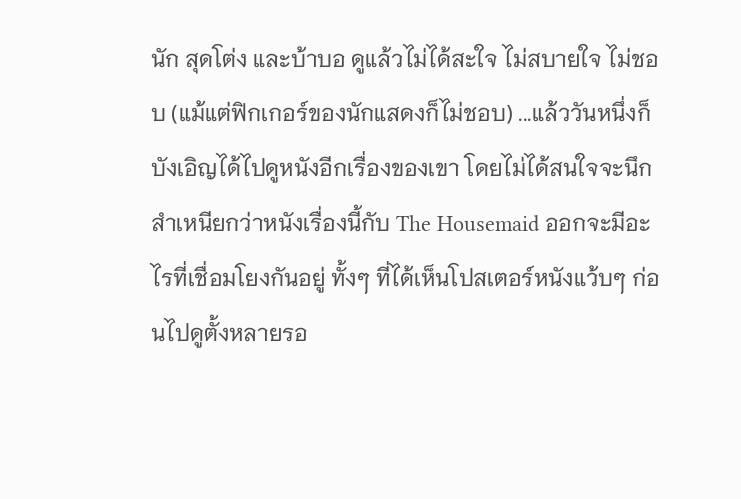นัก สุดโต่ง และบ้าบอ ดูแล้วไม่ได้สะใจ ไม่สบายใจ ไม่ชอบ (แม้แต่ฟิกเกอร์ของนักแสดงก็ไม่ชอบ) ...แล้ววันหนึ่งก็บังเอิญได้ไปดูหนังอีกเรื่องของเขา โดยไม่ได้สนใจจะนึกสำเหนียกว่าหนังเรื่องนี้กับ The Housemaid ออกจะมีอะไรที่เชื่อมโยงกันอยู่ ทั้งๆ ที่ได้เห็นโปสเตอร์หนังแว้บๆ ก่อนไปดูตั้งหลายรอ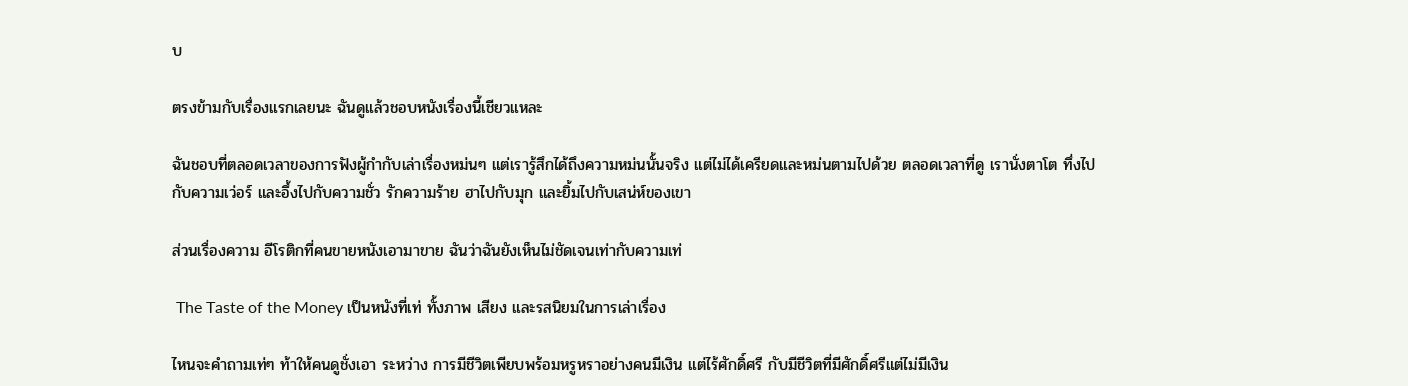บ

ตรงข้ามกับเรื่องแรกเลยนะ ฉันดูแล้วชอบหนังเรื่องนี้เชียวแหละ

ฉันชอบที่ตลอดเวลาของการฟังผู้กำกับเล่าเรื่องหม่นๆ แต่เรารู้สึกได้ถึงความหม่นนั้นจริง แต่ไม่ได้เครียดและหม่นตามไปด้วย ตลอดเวลาที่ดู เรานั่งตาโต ทึ่งไปกับความเว่อร์ และอึ้งไปกับความชั่ว รักความร้าย ฮาไปกับมุก และยิ้มไปกับเสน่ห์ของเขา

ส่วนเรื่องความ อีโรติกที่คนขายหนังเอามาขาย ฉันว่าฉันยังเห็นไม่ชัดเจนเท่ากับความเท่

 The Taste of the Money เป็นหนังที่เท่ ทั้งภาพ เสียง และรสนิยมในการเล่าเรื่อง

ไหนจะคำถามเท่ๆ ท้าให้คนดูชั่งเอา ระหว่าง การมีชีวิตเพียบพร้อมหรูหราอย่างคนมีเงิน แต่ไร้ศักดิ์ศรี กับมีชีวิตที่มีศักดิ์ศรีแต่ไม่มีเงิน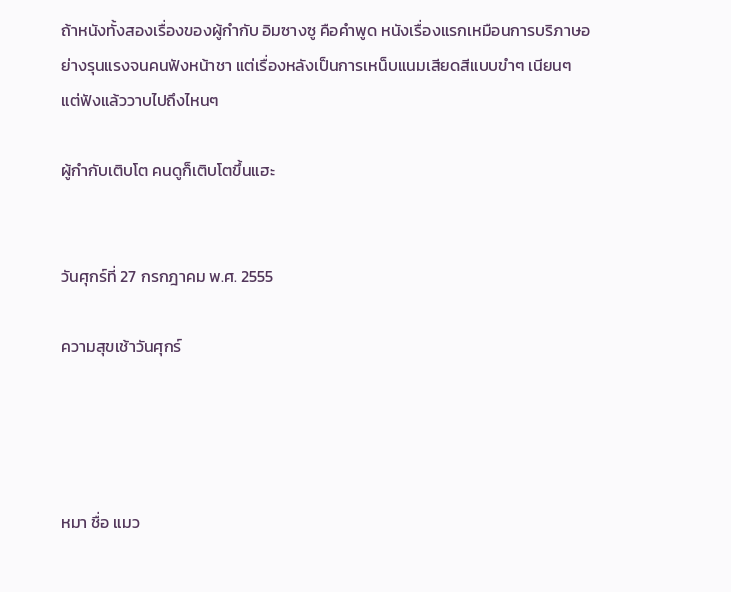ถ้าหนังทั้งสองเรื่องของผู้กำกับ อิมซางซู คือคำพูด หนังเรื่องแรกเหมือนการบริภาษอย่างรุนแรงจนคนฟังหน้าชา แต่เรื่องหลังเป็นการเหน็บแนมเสียดสีแบบขำๆ เนียนๆ แต่ฟังแล้ววาบไปถึงไหนๆ

ผู้กำกับเติบโต คนดูก็เติบโตขึ้นแฮะ


วันศุกร์ที่ 27 กรกฎาคม พ.ศ. 2555

ความสุขเช้าวันศุกร์




หมา ชื่อ แมว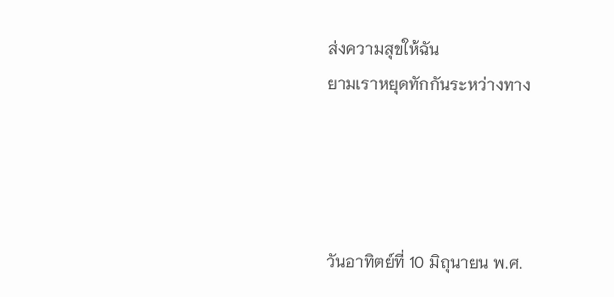ส่งความสุขให้ฉัน
ยามเราหยุดทักกันระหว่างทาง




วันอาทิตย์ที่ 10 มิถุนายน พ.ศ.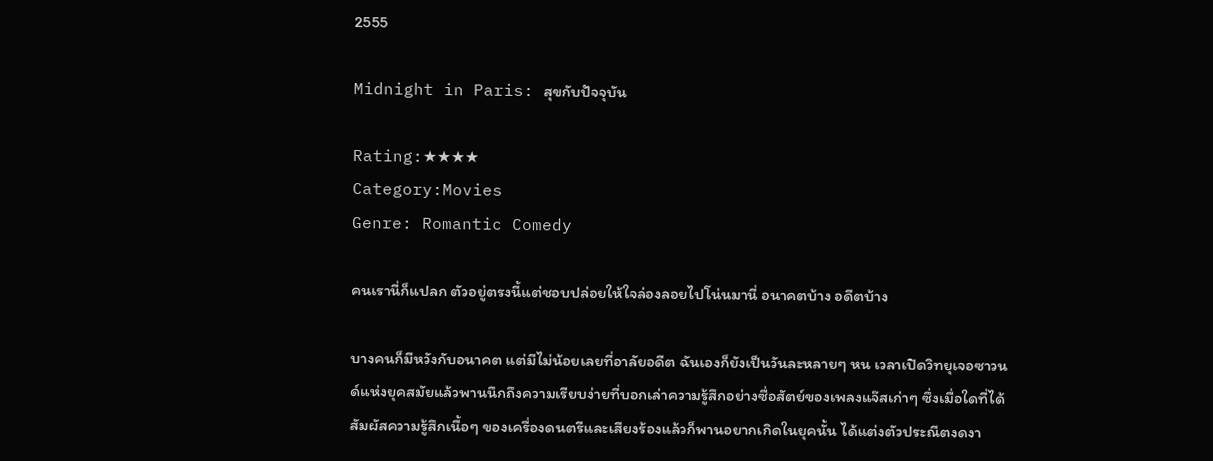2555

Midnight in Paris: สุขกับปัจจุบัน

Rating:★★★★
Category:Movies
Genre: Romantic Comedy

คนเรานี่ก็แปลก ตัวอยู่ตรงนี้แต่ชอบปล่อยให้ใจล่องลอยไปโน่นมานี่ อนาคตบ้าง อดีตบ้าง

บางคนก็มีหวังกับอนาคต แต่มีไม่น้อยเลยที่อาลัยอดีต ฉันเองก็ยังเป็นวันละหลายๆ หน เวลาเปิดวิทยุเจอซาวนด์แห่งยุคสมัยแล้วพานนึกถึงความเรียบง่ายที่บอกเล่าความรู้สึกอย่างซื่อสัตย์ของเพลงแจ๊สเก่าๆ ซึ่งเมื่อใดที่ได้สัมผัสความรู้สึกเนื้อๆ ของเครื่องดนตรีและเสียงร้องแล้วก็พานอยากเกิดในยุคนั้น ได้แต่งตัวประณีตงดงา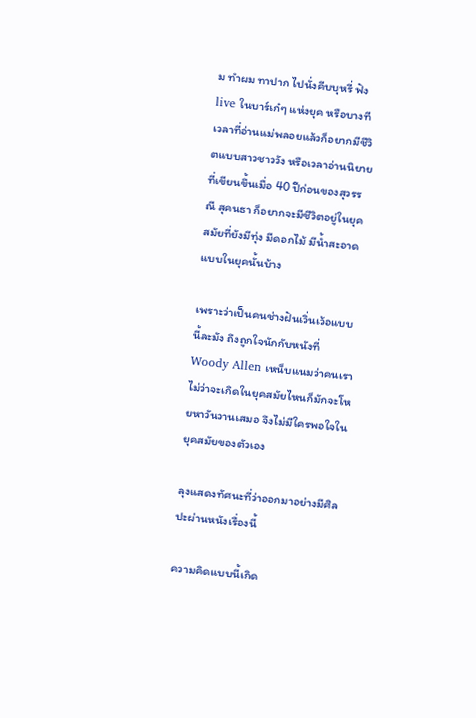ม ทำผม ทาปาก ไปนั่งคีบบุหรี่ ฟัง live ในบาร์เก๋ๆ แห่งยุค หรือบางทีเวลาที่อ่านแม่พลอยแล้วก็อยากมีชีวิตแบบสาวชาววัง หรือเวลาอ่านนิยายที่เขียนขึ้นเมื่อ 40 ปีก่อนของสุวรรณี สุคนธา ก็อยากจะมีชีวิตอยู่ในยุคสมัยที่ยังมีทุ่ง มีดอกไม้ มีน้ำสะอาด แบบในยุคนั้นบ้าง

เพราะว่าเป็นคนช่างฝันเวิ่นเว้อแบบนี้ละมัง ถึงถูกใจนักกับหนังที่ Woody Allen เหน็บแนมว่าคนเราไม่ว่าจะเกิดในยุคสมัยไหนก็มักจะโหยหาวันวานเสมอ จึงไม่มีใครพอใจในยุคสมัยของตัวเอง

ลุงแสดงทัศนะที่ว่าออกมาอย่างมีศิลปะผ่านหนังเรื่องนี้

ความคิดแบบนี้เกิด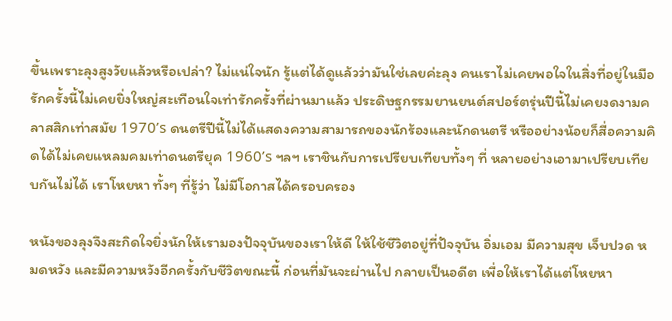ขึ้นเพราะลุงสูงวัยแล้วหรือเปล่า? ไม่แน่ใจนัก รู้แต่ได้ดูแล้วว่ามันใช่เลยค่ะลุง คนเราไม่เคยพอใจในสิ่งที่อยู่ในมือ รักครั้งนี้ไม่เคยยิ่งใหญ่สะเทือนใจเท่ารักครั้งที่ผ่านมาแล้ว ประดิษฐกรรมยานยนต์สปอร์ตรุ่นปีนี้ไม่เคยงดงามคลาสสิกเท่าสมัย 1970’s ดนตรีปีนี้ไม่ได้แสดงความสามารถของนักร้องและนักดนตรี หรืออย่างน้อยก็สื่อความคิดได้ไม่เคยแหลมคมเท่าดนตรียุค 1960’s ฯลฯ เราชินกับการเปรียบเทียบทั้งๆ ที่ หลายอย่างเอามาเปรียบเทียบกันไม่ได้ เราโหยหา ทั้งๆ ที่รู้ว่า ไม่มีโอกาสได้ครอบครอง

หนังของลุงจึงสะกิดใจยิ่งนักให้เรามองปัจจุบันของเราให้ดี ให้ใช้ชีวิตอยู่ที่ปัจจุบัน อิ่มเอม มีความสุข เจ็บปวด หมดหวัง และมีความหวังอีกครั้งกับชีวิตขณะนี้ ก่อนที่มันจะผ่านไป กลายเป็นอดีต เพื่อให้เราได้แต่โหยหา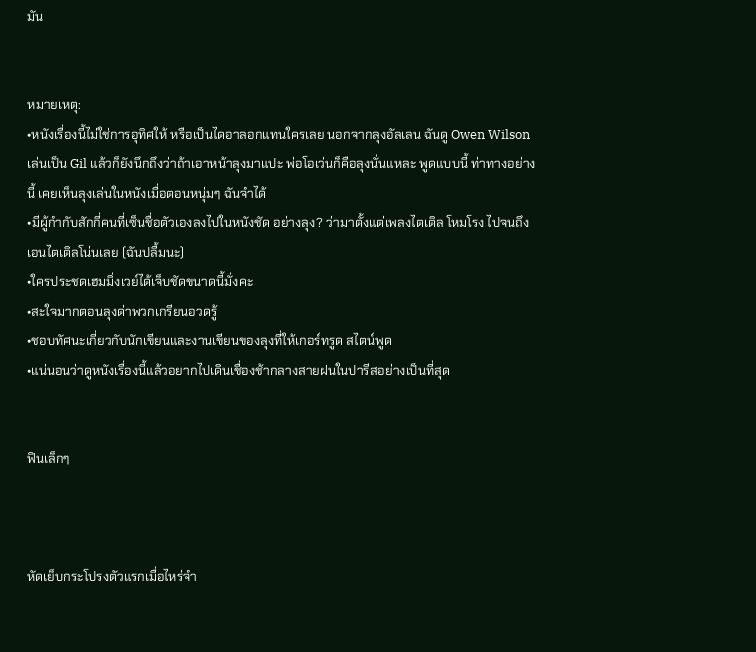มัน


หมายเหตุ:
•หนังเรื่องนี้ไม่ใช่การอุทิศให้ หรือเป็นไดอาลอกแทนใครเลย นอกจากลุงอัลเลน ฉันดู Owen Wilson เล่นเป็น Gil แล้วก็ยังนึกถึงว่าถ้าเอาหน้าลุงมาแปะ พ่อโอเว่นก็คือลุงนั่นแหละ พูดแบบนี้ ท่าทางอย่างนี้ เคยเห็นลุงเล่นในหนังเมื่อตอนหนุ่มๆ ฉันจำได้
•มีผู้กำกับสักกี่คนที่เซ็นชื่อตัวเองลงไปในหนังชัด อย่างลุง? ว่ามาตั้งแต่เพลงไตเติล โหมโรง ไปจนถึงเอนไตเติลโน่นเลย (ฉันปลื้มนะ)
•ใครประชดเฮมมิ่งเวย์ได้เจ็บชัดขนาดนี้มั่งคะ
•สะใจมากตอนลุงด่าพวกเกรียนอวดรู้
•ชอบทัศนะเกี่ยวกับนักเขียนและงานเขียนของลุงที่ให้เกอร์ทรูด สไตน์พูด
•แน่นอนว่าดูหนังเรื่องนี้แล้วอยากไปเดินเชื่องช้ากลางสายฝนในปารีสอย่างเป็นที่สุด


ฟินเล็กๆ



หัดเย็บกระโปรงตัวแรกเมื่อไหร่จำ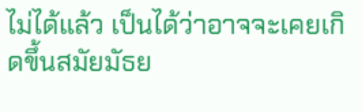ไม่ได้แล้ว เป็นได้ว่าอาจจะเคยเกิดขึ้นสมัยมัธย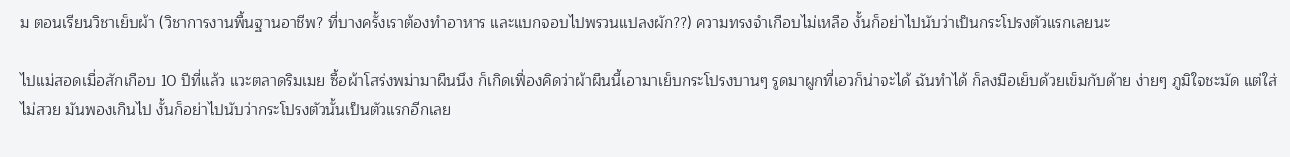ม ตอนเรียนวิชาเย็บผ้า (วิชาการงานพื้นฐานอาชีพ? ที่บางครั้งเราต้องทำอาหาร และแบกจอบไปพรวนแปลงผัก??) ความทรงจำเกือบไม่เหลือ งั้นก็อย่าไปนับว่าเป็นกระโปรงตัวแรกเลยนะ

ไปแม่สอดเมื่อสักเกือบ 10 ปีที่แล้ว แวะตลาดริมเมย ซื้อผ้าโสร่งพม่ามาผืนนึง ก็เกิดเฟื่องคิดว่าผ้าผืนนี้เอามาเย็บกระโปรงบานๆ รูดมาผูกที่เอวก็น่าจะได้ ฉันทำได้ ก็ลงมือเย็บด้วยเข็มกับด้าย ง่ายๆ ภูมิใจชะมัด แต่ใส่ไม่สวย มันพองเกินไป งั้นก็อย่าไปนับว่ากระโปรงตัวนั้นเป็นตัวแรกอีกเลย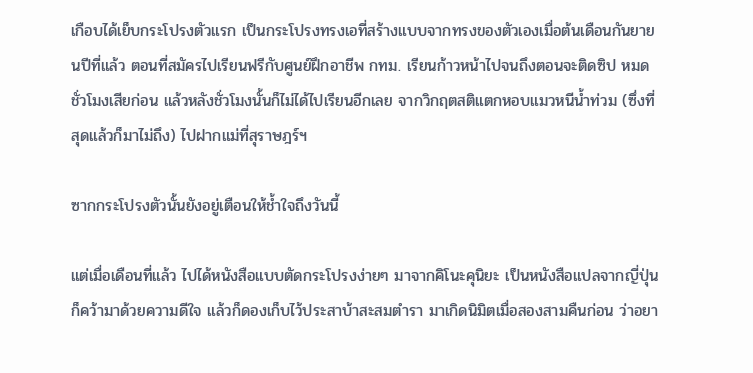เกือบได้เย็บกระโปรงตัวแรก เป็นกระโปรงทรงเอที่สร้างแบบจากทรงของตัวเองเมื่อต้นเดือนกันยายนปีที่แล้ว ตอนที่สมัครไปเรียนฟรีกับศูนย์ฝึกอาชีพ กทม. เรียนก้าวหน้าไปจนถึงตอนจะติดซิป หมดชั่วโมงเสียก่อน แล้วหลังชั่วโมงนั้นก็ไม่ได้ไปเรียนอีกเลย จากวิกฤตสติแตกหอบแมวหนีน้ำท่วม (ซึ่งที่สุดแล้วก็มาไม่ถึง) ไปฝากแม่ที่สุราษฎร์ฯ

ซากกระโปรงตัวนั้นยังอยู่เตือนให้ช้ำใจถึงวันนี้

แต่เมื่อเดือนที่แล้ว ไปได้หนังสือแบบตัดกระโปรงง่ายๆ มาจากคิโนะคุนิยะ เป็นหนังสือแปลจากญี่ปุ่น ก็คว้ามาด้วยความดีใจ แล้วก็ดองเก็บไว้ประสาบ้าสะสมตำรา มาเกิดนิมิตเมื่อสองสามคืนก่อน ว่าอยา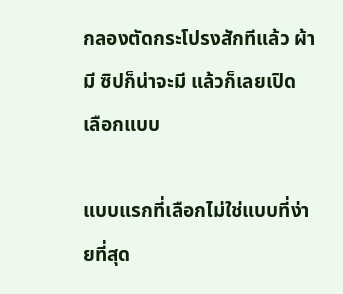กลองตัดกระโปรงสักทีแล้ว ผ้ามี ซิปก็น่าจะมี แล้วก็เลยเปิด เลือกแบบ

แบบแรกที่เลือกไม่ใช่แบบที่ง่ายที่สุด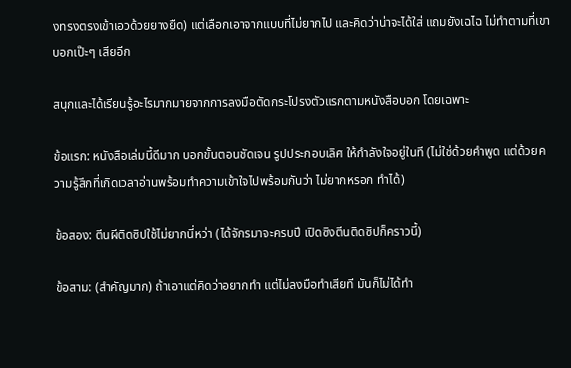งทรงตรงเข้าเอวด้วยยางยืด) แต่เลือกเอาจากแบบที่ไม่ยากไป และคิดว่าน่าจะได้ใส่ แถมยังเฉไฉ ไม่ทำตามที่เขาบอกเป๊ะๆ เสียอีก

สนุกและได้เรียนรู้อะไรมากมายจากการลงมือตัดกระโปรงตัวแรกตามหนังสือบอก โดยเฉพาะ

ข้อแรก: หนังสือเล่มนี้ดีมาก บอกขั้นตอนชัดเจน รูปประกอบเลิศ ให้กำลังใจอยู่ในที (ไม่ใช่ด้วยคำพูด แต่ด้วยความรู้สึกที่เกิดเวลาอ่านพร้อมทำความเข้าใจไปพร้อมกันว่า ไม่ยากหรอก ทำได้)

ข้อสอง: ตีนผีติดซิปใช้ไม่ยากนี่หว่า (ได้จักรมาจะครบปี เปิดซิงตีนติดซิปก็คราวนี้)

ข้อสาม: (สำคัญมาก) ถ้าเอาแต่คิดว่าอยากทำ แต่ไม่ลงมือทำเสียที มันก็ไม่ได้ทำ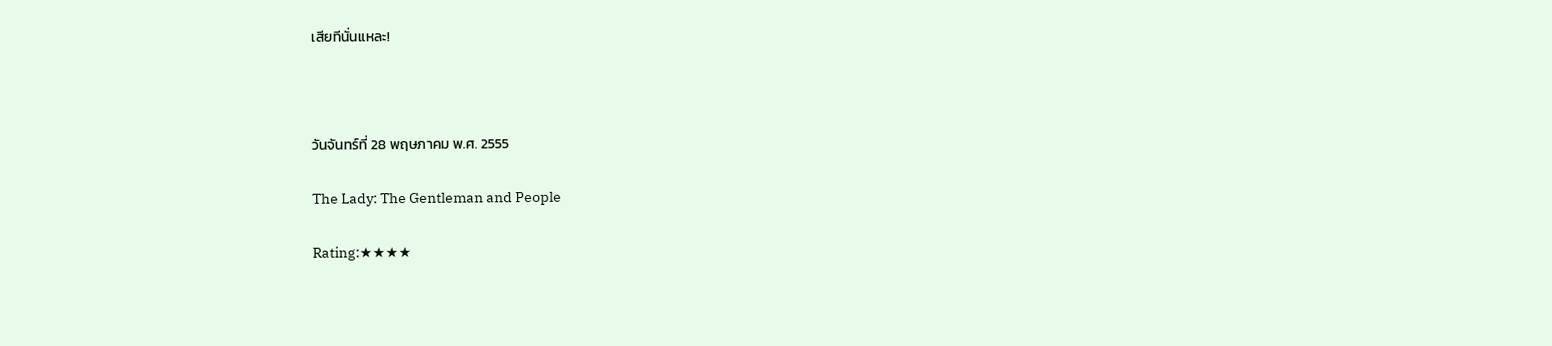เสียทีนั่นแหละ!



วันจันทร์ที่ 28 พฤษภาคม พ.ศ. 2555

The Lady: The Gentleman and People

Rating:★★★★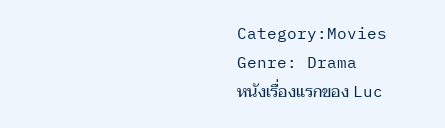Category:Movies
Genre: Drama
หนังเรื่องแรกของ Luc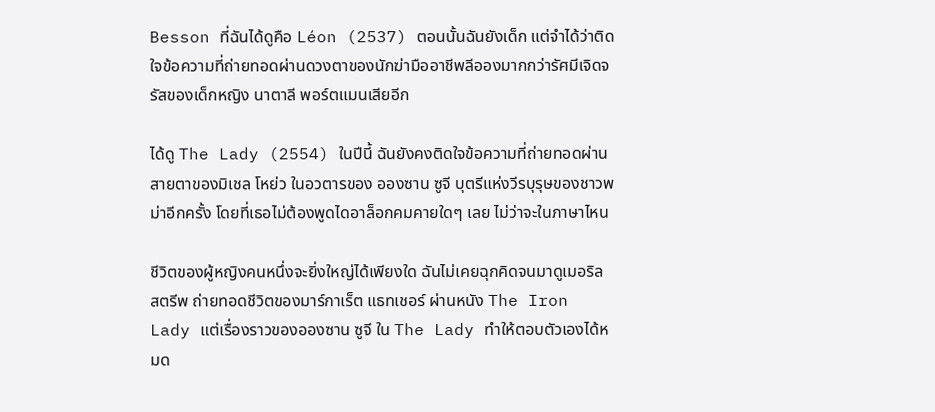Besson ที่ฉันได้ดูคือ Léon (2537) ตอนนั้นฉันยังเด็ก แต่จำได้ว่าติดใจข้อความที่ถ่ายทอดผ่านดวงตาของนักฆ่ามืออาชีพลีอองมากกว่ารัศมีเจิดจรัสของเด็กหญิง นาตาลี พอร์ตแมนเสียอีก

ได้ดู The Lady (2554) ในปีนี้ ฉันยังคงติดใจข้อความที่ถ่ายทอดผ่านสายตาของมิเชล โหย่ว ในอวตารของ อองซาน ซูจี บุตรีแห่งวีรบุรุษของชาวพม่าอีกครั้ง โดยที่เธอไม่ต้องพูดไดอาล็อกคมคายใดๆ เลย ไม่ว่าจะในภาษาไหน

ชีวิตของผู้หญิงคนหนึ่งจะยิ่งใหญ่ได้เพียงใด ฉันไม่เคยฉุกคิดจนมาดูเมอริล สตรีพ ถ่ายทอดชีวิตของมาร์กาเร็ต แธทเชอร์ ผ่านหนัง The Iron Lady แต่เรื่องราวของอองซาน ซูจี ใน The Lady ทำให้ตอบตัวเองได้หมด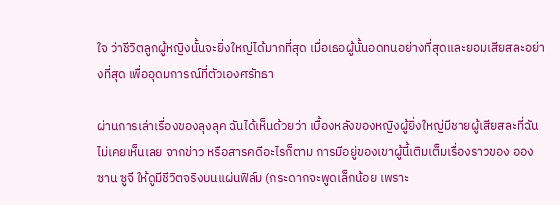ใจ ว่าชีวิตลูกผู้หญิงนั้นจะยิ่งใหญ่ได้มากที่สุด เมื่อเธอผู้นั้นอดทนอย่างที่สุดและยอมเสียสละอย่างที่สุด เพื่ออุดมการณ์ที่ตัวเองศรัทธา

ผ่านการเล่าเรื่องของลุงลุค ฉันได้เห็นด้วยว่า เบื้องหลังของหญิงผู้ยิ่งใหญ่มีชายผู้เสียสละที่ฉันไม่เคยเห็นเลย จากข่าว หรือสารคดีอะไรก็ตาม การมีอยู่ของเขาผู้นี้เติมเต็มเรื่องราวของ อองซาน ซูจี ให้ดูมีชีวิตจริงบนแผ่นฟิล์ม (กระดากจะพูดเล็กน้อย เพราะ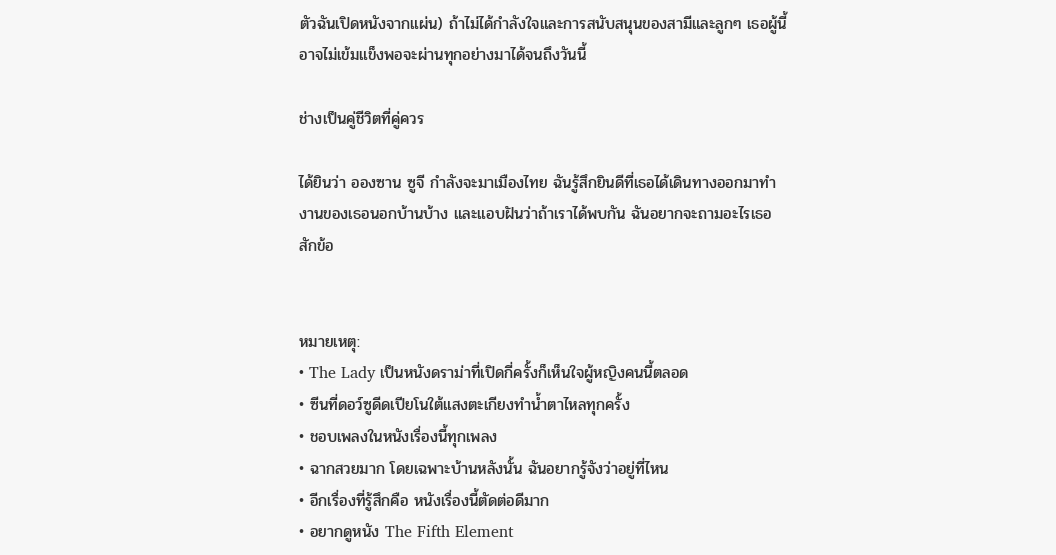ตัวฉันเปิดหนังจากแผ่น) ถ้าไม่ได้กำลังใจและการสนับสนุนของสามีและลูกๆ เธอผู้นี้อาจไม่เข้มแข็งพอจะผ่านทุกอย่างมาได้จนถึงวันนี้

ช่างเป็นคู่ชีวิตที่คู่ควร

ได้ยินว่า อองซาน ซูจี กำลังจะมาเมืองไทย ฉันรู้สึกยินดีที่เธอได้เดินทางออกมาทำงานของเธอนอกบ้านบ้าง และแอบฝันว่าถ้าเราได้พบกัน ฉันอยากจะถามอะไรเธอสักข้อ


หมายเหตุ:
• The Lady เป็นหนังดราม่าที่เปิดกี่ครั้งก็เห็นใจผู้หญิงคนนี้ตลอด
• ซีนที่ดอว์ซูดีดเปียโนใต้แสงตะเกียงทำน้ำตาไหลทุกครั้ง
• ชอบเพลงในหนังเรื่องนี้ทุกเพลง
• ฉากสวยมาก โดยเฉพาะบ้านหลังนั้น ฉันอยากรู้จังว่าอยู่ที่ไหน
• อีกเรื่องที่รู้สึกคือ หนังเรื่องนี้ตัดต่อดีมาก
• อยากดูหนัง The Fifth Element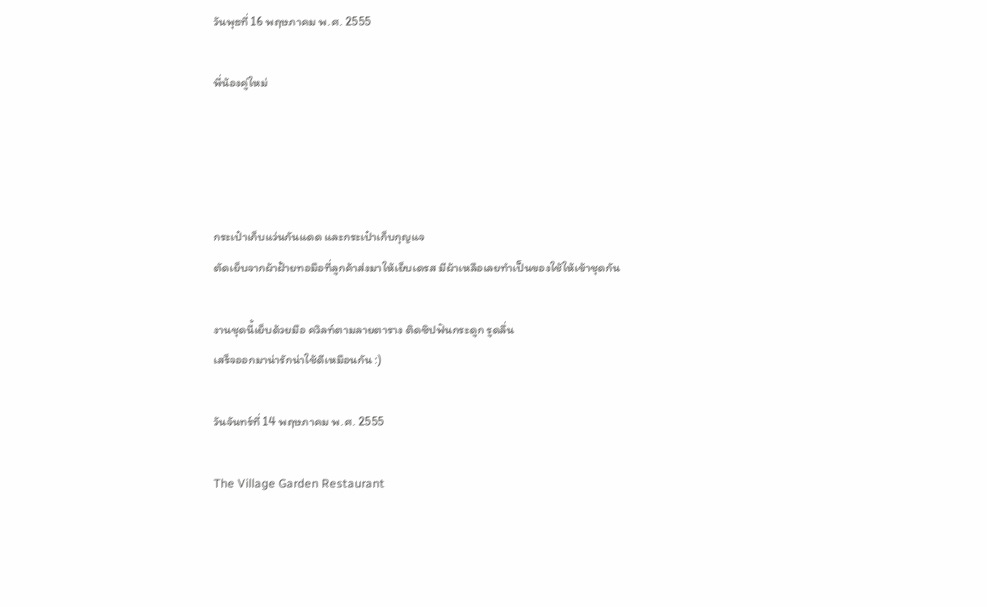วันพุธที่ 16 พฤษภาคม พ.ศ. 2555

พี่น้องคู่ใหม่




กระเป๋าเก็บแว่นกันแดด และกระเป๋าเก็บกุญแจ
ตัดเย็บจากผ้าฝ้ายทอมือที่ลูกค้าส่งมาให้เย็บเดรส มีผ้าเหลือเลยทำเป็นของใช้ให้เข้าชุดกัน

งานชุดนี้เย็บด้วยมือ ควิลท์ตามลายตาราง ติดซิปฟันกระดูก รูดลื่น
เสร็จออกมาน่ารักน่าใช้ดีเหมือนกัน :)

วันจันทร์ที่ 14 พฤษภาคม พ.ศ. 2555

The Village Garden Restaurant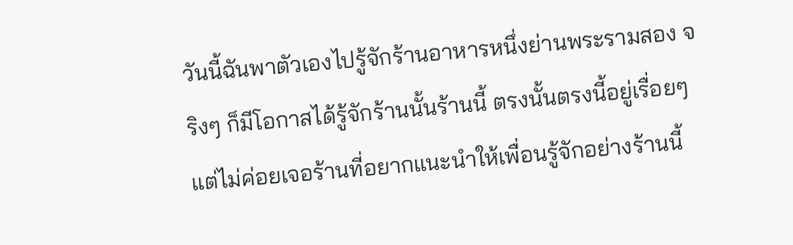วันนี้ฉันพาตัวเองไปรู้จักร้านอาหารหนึ่งย่านพระรามสอง จริงๆ ก็มีโอกาสได้รู้จักร้านนั้นร้านนี้ ตรงนั้นตรงนี้อยู่เรื่อยๆ แต่ไม่ค่อยเจอร้านที่อยากแนะนำให้เพื่อนรู้จักอย่างร้านนี้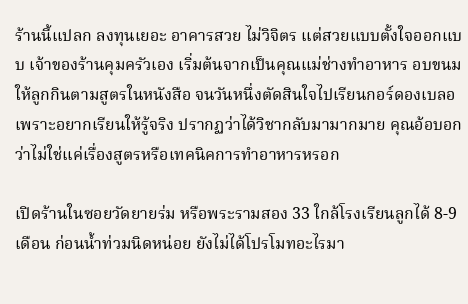ร้านนี้แปลก ลงทุนเยอะ อาคารสวย ไม่วิจิตร แต่สวยแบบตั้งใจออกแบบ เจ้าของร้านคุมครัวเอง เริ่มต้นจากเป็นคุณแม่ช่างทำอาหาร อบขนมให้ลูกกินตามสูตรในหนังสือ จนวันหนึ่งตัดสินใจไปเรียนกอร์ดองเบลอเพราะอยากเรียนให้รู้จริง ปรากฏว่าได้วิชากลับมามากมาย คุณอ้อบอกว่าไม่ใช่แค่เรื่องสูตรหรือเทคนิคการทำอาหารหรอก

เปิดร้านในซอยวัดยายร่ม หรือพระรามสอง 33 ใกล้โรงเรียนลูกได้ 8-9 เดือน ก่อนน้ำท่วมนิดหน่อย ยังไม่ได้โปรโมทอะไรมา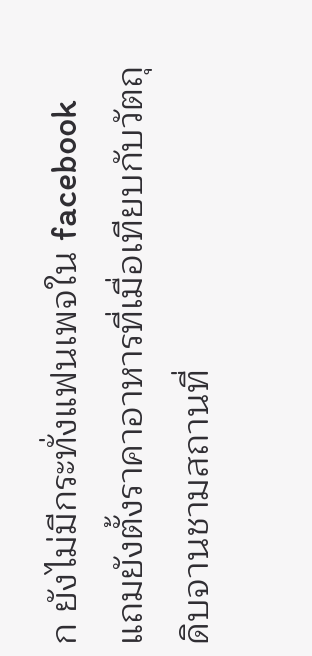ก ยังไม่มีกระทั่งแฟนเพจใน facebook แถมยังตั้งราคาอาหารที่เมื่อเทียบกับวัตถุดิบจานชามสถานที่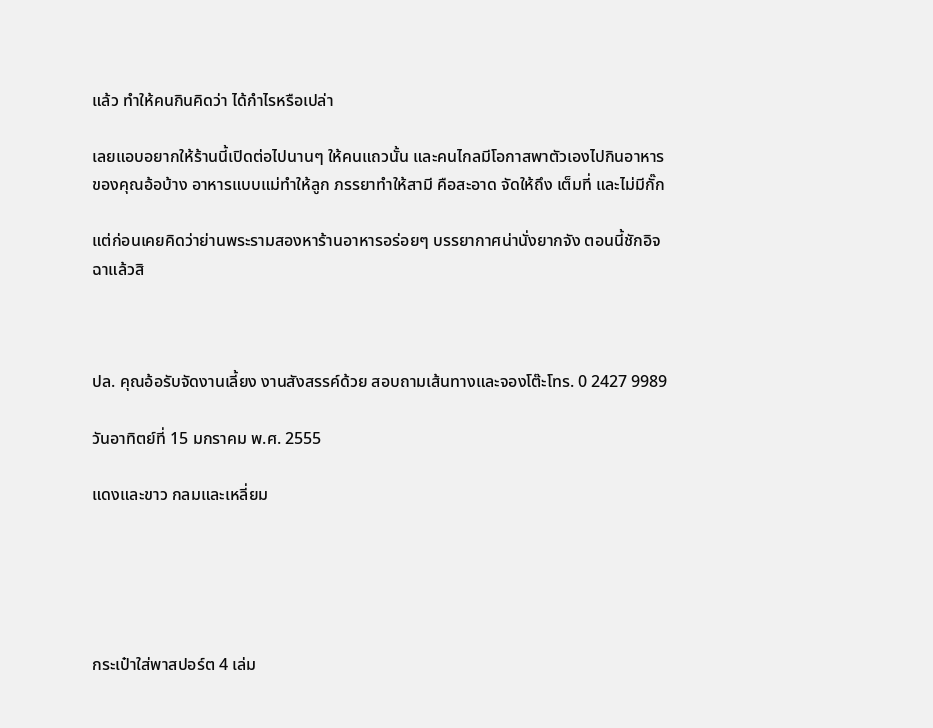แล้ว ทำให้คนกินคิดว่า ได้กำไรหรือเปล่า

เลยแอบอยากให้ร้านนี้เปิดต่อไปนานๆ ให้คนแถวนั้น และคนไกลมีโอกาสพาตัวเองไปกินอาหารของคุณอ้อบ้าง อาหารแบบแม่ทำให้ลูก ภรรยาทำให้สามี คือสะอาด จัดให้ถึง เต็มที่ และไม่มีกั๊ก

แต่ก่อนเคยคิดว่าย่านพระรามสองหาร้านอาหารอร่อยๆ บรรยากาศน่านั่งยากจัง ตอนนี้ชักอิจฉาแล้วสิ



ปล. คุณอ้อรับจัดงานเลี้ยง งานสังสรรค์ด้วย สอบถามเส้นทางและจองโต๊ะโทร. 0 2427 9989

วันอาทิตย์ที่ 15 มกราคม พ.ศ. 2555

แดงและขาว กลมและเหลี่ยม





กระเป๋าใส่พาสปอร์ต 4 เล่ม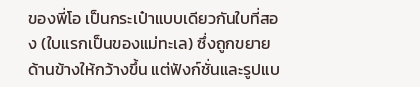ของพี่โอ เป็นกระเป๋าแบบเดียวกันใบที่สอง (ใบแรกเป็นของแม่ทะเล) ซึ่งถูกขยายด้านข้างให้กว้างขึ้น แต่ฟังก์ชั่นและรูปแบ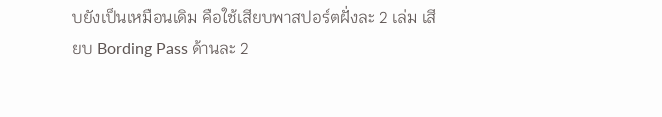บยังเป็นเหมือนเดิม คือใช้เสียบพาสปอร์ตฝั่งละ 2 เล่ม เสียบ Bording Pass ด้านละ 2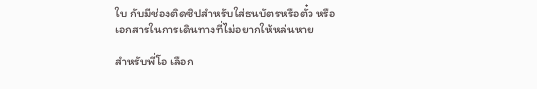ใบ กับมีช่องติดซิปสำหรับใส่ธนบัตรหรือตั๋ว หรือเอกสารในการเดินทางที่ไม่อยากให้หล่นหาย

สำหรับพี่โอ เลือก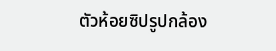ตัวห้อยซิปรูปกล้อง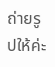ถ่ายรูปให้ค่ะ